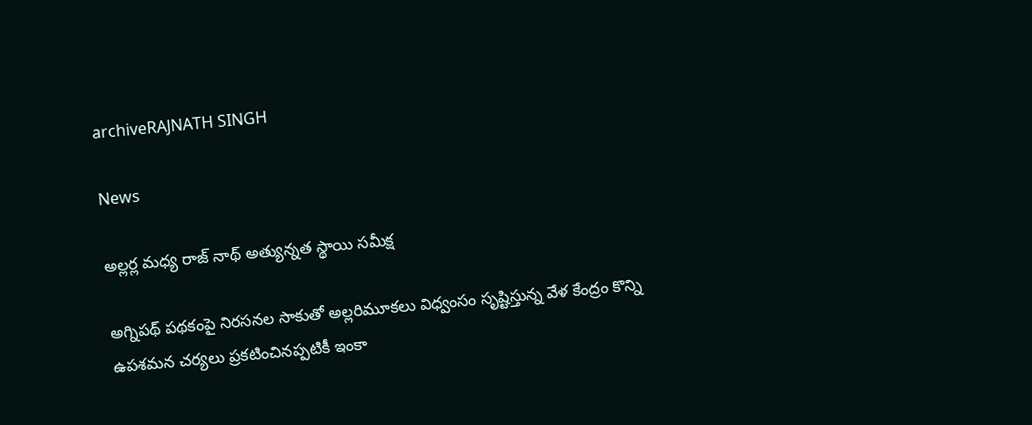archiveRAJNATH SINGH

News

అల్లర్ల మధ్య రాజ్ ‌నాథ్‌ అత్యున్నత స్థాయి సమీక్ష

అగ్నిపథ్‌ పథకంపై నిరసనల సాకుతో అల్లరిమూకలు విధ్వంసం సృష్టిస్తున్న వేళ కేంద్రం కొన్ని ఉపశమన చర్యలు ప్రకటించినప్పటికీ ఇంకా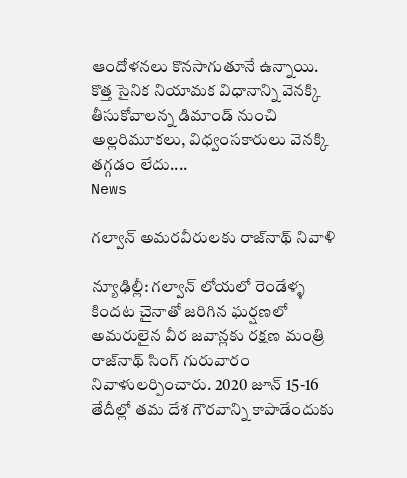ఆందోళనలు కొనసాగుతూనే ఉన్నాయి. కొత్త సైనిక నియామక విధానాన్ని వెనక్కి తీసుకోవాలన్న డిమాండ్‌ నుంచి అల్లరిమూకలు, విధ్వంసకారులు వెనక్కి తగ్గడం లేదు....
News

గల్వాన్ అమరవీరులకు రాజ్‌నాథ్ నివాళి

న్యూఢిల్లీ: గల్వాన్ లోయలో రెండేళ్ళ కింద‌ట చైనాతో జరిగిన ఘర్షణలో అమరులైన వీర జవాన్లకు రక్షణ మంత్రి రాజ్‌నాథ్ సింగ్ గురువారం నివాళులర్పించారు. 2020 జూన్ 15-16 తేదీల్లో తమ దేశ గౌరవాన్ని కాపాడేందుకు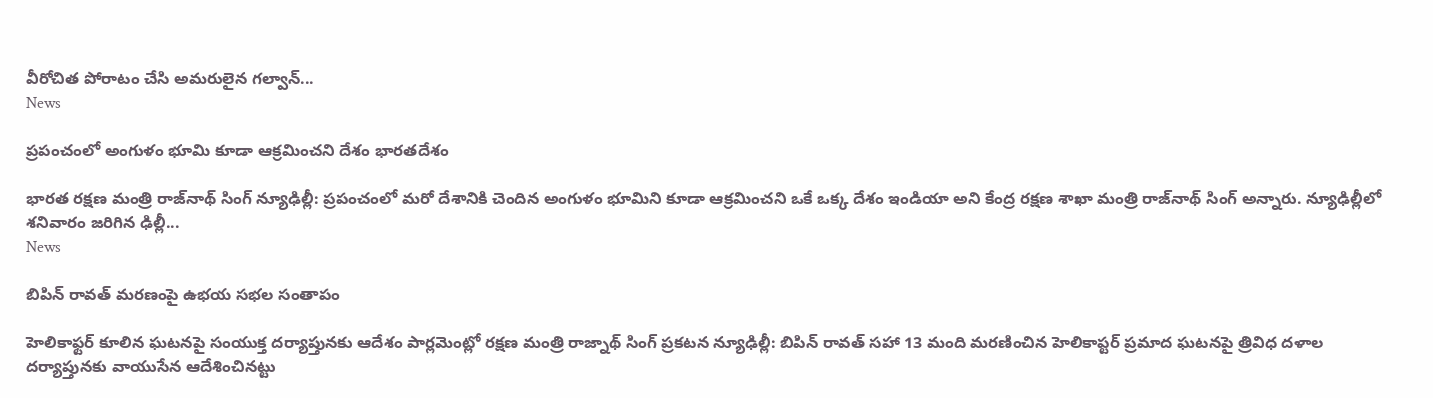వీరోచిత పోరాటం చేసి అమరులైన గల్వాన్...
News

ప్రపంచంలో అంగుళం భూమి కూడా ఆక్రమించని దేశం భారతదేశం

భారత రక్షణ మంత్రి రాజ్‌నాథ్ సింగ్ న్యూఢిల్లీ: ప్రపంచంలో మరో దేశానికి చెందిన అంగుళం భూమిని కూడా ఆక్రమించని ఒకే ఒక్క దేశం ఇండియా అని కేంద్ర రక్షణ శాఖా మంత్రి రాజ్‌నాథ్ సింగ్ అన్నారు. న్యూఢిల్లీలో శనివారం జరిగిన ఢిల్లీ...
News

బిపిన్ రావత్ మరణంపై ఉభయ సభల సంతాపం

హెలికాఫ్టర్ కూలిన ఘటనపై సంయుక్త దర్యాప్తునకు ఆదేశం పార్లమెంట్లో రక్షణ మంత్రి రాజ్నాథ్ సింగ్ ప్రకటన న్యూఢిల్లీ: బిపిన్ రావత్ సహా 13 మంది మరణించిన హెలికాప్టర్ ప్రమాద ఘటనపై త్రివిధ దళాల దర్యాప్తునకు వాయుసేన ఆదేశించినట్టు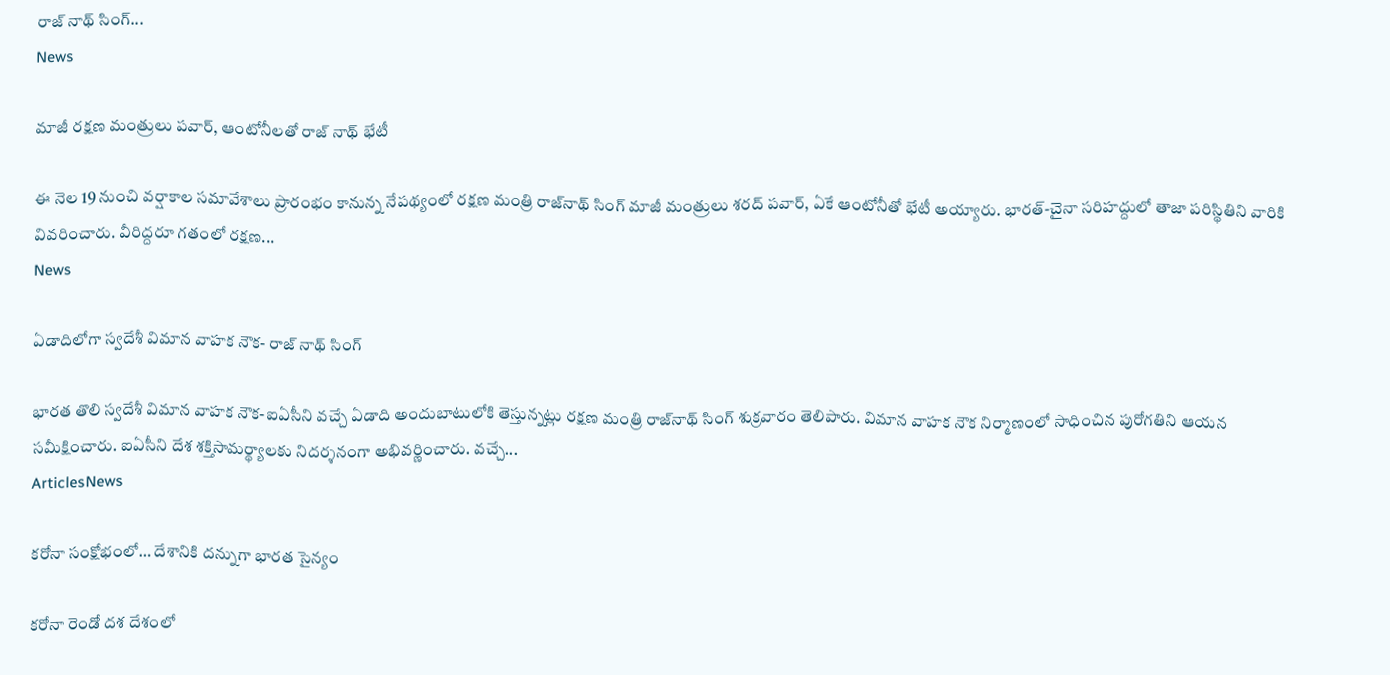రాజ్ నాథ్ సింగ్...
News

మాజీ రక్షణ మంత్రులు పవార్, ఆంటోనీలతో రాజ్ నాథ్ భేటీ

ఈ నెల 19 నుంచి వర్షాకాల సమావేశాలు ప్రారంభం కానున్న నేపథ్యంలో రక్షణ మంత్రి రాజ్‌నాథ్‌ సింగ్‌ మాజీ మంత్రులు శరద్‌ పవార్‌, ఏకే ఆంటోనీతో భేటీ అయ్యారు. భారత్‌-చైనా సరిహద్దులో తాజా పరిస్థితిని వారికి వివరించారు. వీరిద్దరూ గతంలో రక్షణ...
News

ఏడాదిలోగా స్వదేశీ విమాన వాహక నౌక- రాజ్ నాథ్ సింగ్

భారత తొలి స్వదేశీ విమాన వాహక నౌక-ఐఏసీని వచ్చే ఏడాది అందుబాటులోకి తెస్తున్నట్లు రక్షణ మంత్రి రాజ్‌నాథ్ సింగ్ శుక్రవారం తెలిపారు. విమాన వాహక నౌక నిర్మాణంలో సాధించిన పురోగతిని ఆయన సమీక్షించారు. ఐఏసీని దేశ శక్తిసామర్థ్యాలకు నిదర్శనంగా అభివర్ణించారు. వచ్చే...
ArticlesNews

కరోనా సంక్షోభంలో… దేశానికి దన్నుగా భారత సైన్యం

కరోనా రెండో దశ దేశంలో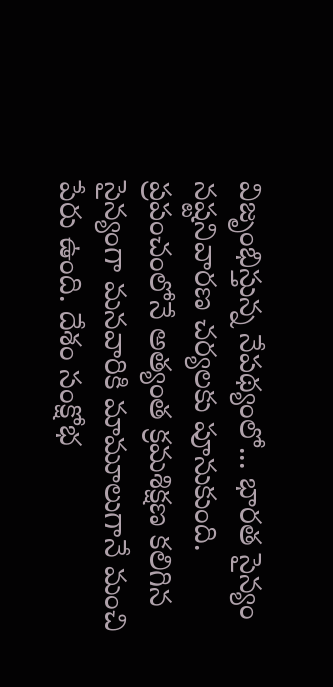విజృంభిస్తున్న నేపథ్యంలో... భారత సైన్యం నష్టనివారణ చర్యలకు పూనుకుంది. ప్రపంచంలోనే అత్యంత క్రమశిక్షణ కలిగిన సైన్యంగా మనవారికి మామూలుగానే మంచి పేరు ఉంది. దేశం సంక్షోభ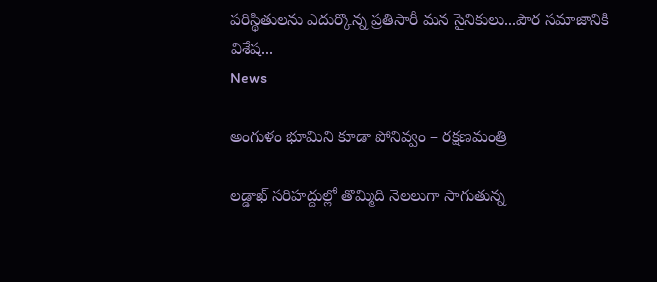పరిస్థితులను ఎదుర్కొన్న ప్రతిసారీ మన సైనికులు...పౌర సమాజానికి విశేష...
News

అంగుళం భూమిని కూడా పోనివ్వం – రక్షణమంత్రి

లడ్డాఖ్‌ సరిహద్దుల్లో తొమ్మిది నెలలుగా సాగుతున్న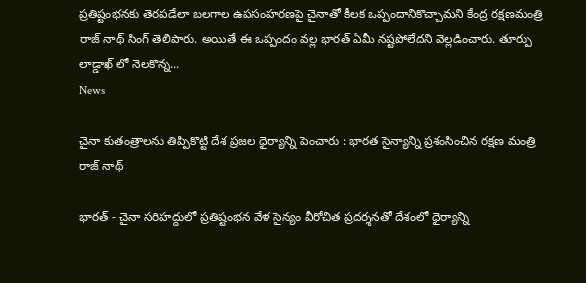ప్రతిష్టంభనకు తెరపడేలా బలగాల ఉపసంహరణపై చైనాతో కీలక ఒప్పందానికొచ్చామని కేంద్ర రక్షణమంత్రి రాజ్ ‌నాథ్‌ సింగ్‌ తెలిపారు. అయితే ఈ ఒప్పందం వల్ల భారత్‌ ఏమీ నష్టపోలేదని వెల్లడించారు. తూర్పు లాడ్డాఖ్ ‌లో నెలకొన్న...
News

చైనా కుతంత్రాలను తిప్పికొట్టి దేశ ప్రజల ధైర్యాన్ని పెంచారు : భారత సైన్యాన్ని ప్రశంసించిన రక్షణ మంత్రి రాజ్ నాథ్

భారత్‌ - చైనా సరిహద్దులో ప్రతిష్టంభన వేళ సైన్యం వీరోచిత ప్రదర్శనతో దేశంలో ధైర్యాన్ని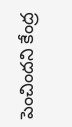పెంచిందని కేంద్ర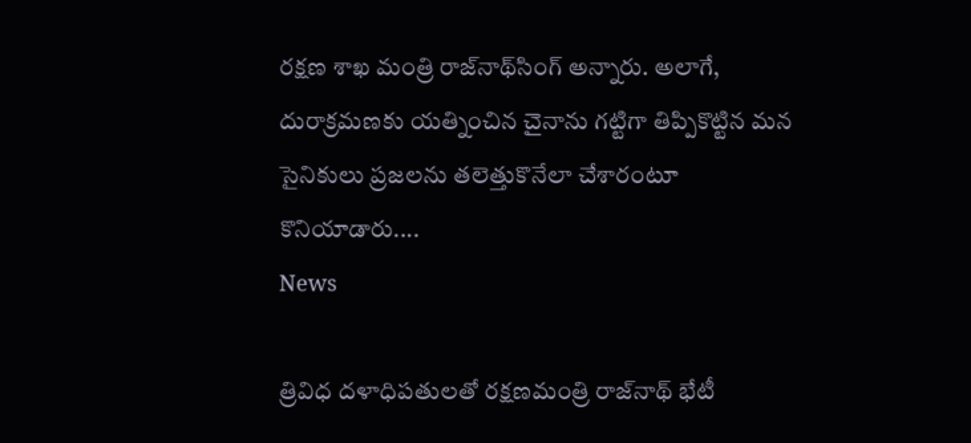రక్షణ శాఖ మంత్రి రాజ్‌నాథ్‌సింగ్‌ అన్నారు. అలాగే, దురాక్రమణకు యత్నించిన చైనాను గట్టిగా తిప్పికొట్టిన మన సైనికులు ప్రజలను తలెత్తుకొనేలా చేశారంటూ కొనియాడారు....
News

త్రివిధ దళాధిపతులతో రక్షణమంత్రి రాజ్‌‌నాథ్‌ భేటీ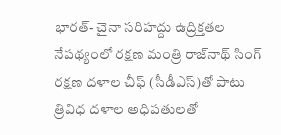భారత్‌- చైనా సరిహద్దు ఉద్రిక్తతల నేపథ్యంలో రక్షణ మంత్రి రాజ్‌నాథ్‌ సింగ్‌ రక్షణ దళాల చీఫ్‌ (సీడీఎస్‌)తో పాటు త్రివిధ దళాల అధిపతులతో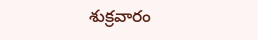శుక్రవారం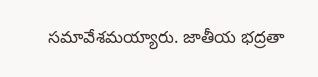సమావేశమయ్యారు. జాతీయ భద్రతా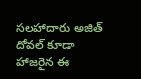సలహాదారు అజిత్‌ దోవల్‌ కూడా హాజరైన ఈ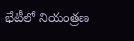భేటీలో నియంత్రణ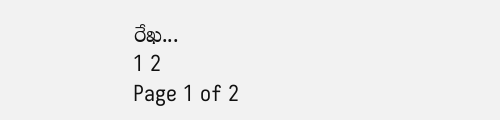రేఖ...
1 2
Page 1 of 2